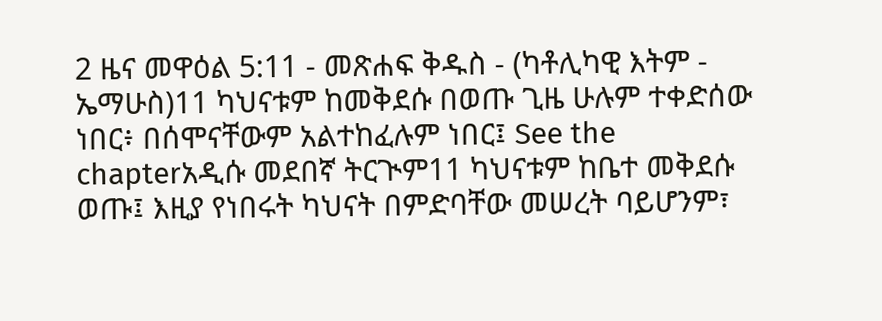2 ዜና መዋዕል 5:11 - መጽሐፍ ቅዱስ - (ካቶሊካዊ እትም - ኤማሁስ)11 ካህናቱም ከመቅደሱ በወጡ ጊዜ ሁሉም ተቀድሰው ነበር፥ በሰሞናቸውም አልተከፈሉም ነበር፤ See the chapterአዲሱ መደበኛ ትርጒም11 ካህናቱም ከቤተ መቅደሱ ወጡ፤ እዚያ የነበሩት ካህናት በምድባቸው መሠረት ባይሆንም፣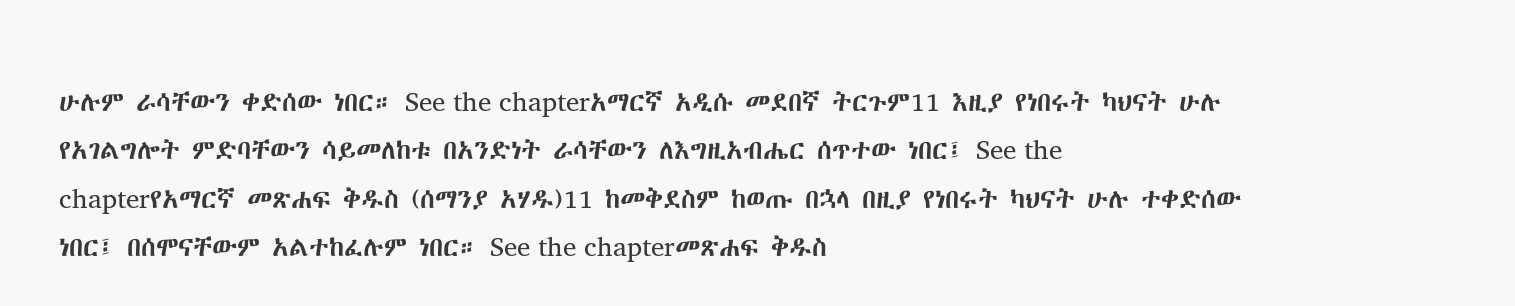ሁሉም ራሳቸውን ቀድሰው ነበር። See the chapterአማርኛ አዲሱ መደበኛ ትርጉም11 እዚያ የነበሩት ካህናት ሁሉ የአገልግሎት ምድባቸውን ሳይመለከቱ በአንድነት ራሳቸውን ለእግዚአብሔር ሰጥተው ነበር፤ See the chapterየአማርኛ መጽሐፍ ቅዱስ (ሰማንያ አሃዱ)11 ከመቅደስም ከወጡ በኋላ በዚያ የነበሩት ካህናት ሁሉ ተቀድሰው ነበር፤ በሰሞናቸውም አልተከፈሉም ነበር። See the chapterመጽሐፍ ቅዱስ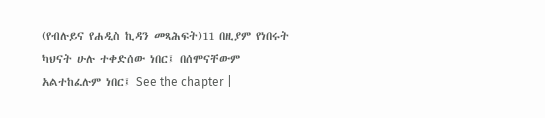(የብሉይና የሐዲስ ኪዳን መጻሕፍት)11 በዚያም የነበሩት ካህናት ሁሉ ተቀድሰው ነበር፤ በሰሞናቸውም አልተከፈሉም ነበር፤ See the chapter |